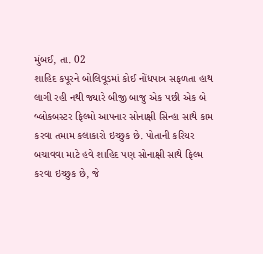મુંબઈ, તા. 02
શાહિદ કપૂરને બોલિવૂડમાં કોઈ નોંધપાત્ર સફળતા હાથ લાગી રહી નથી જ્યારે બીજી બાજુ એક પછી એક બે બ્લોકબસ્ટર ફિલ્મો આપનાર સોનાક્ષી સિન્હા સાથે કામ કરવા તમામ કલાકારો ઇચ્છુક છે. પોતાની કરિયર બચાવવા માટે હવે શાહિદ પણ સોનાક્ષી સાથે ફિલ્મ કરવા ઇચ્છુક છે, જે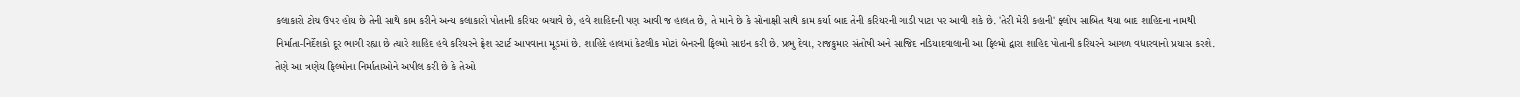કલાકારો ટોચ ઉપર હોય છે તેની સાથે કામ કરીને અન્ય કલાકારો પોતાની કરિયર બચાવે છે, હવે શાહિદની પણ આવી જ હાલત છે, તે માને છે કે સોનાક્ષી સાથે કામ કર્યા બાદ તેની કરિયરની ગાડી પાટા પર આવી શકે છે. 'તેરી મેરી કહાની' ફ્લોપ સાબિત થયા બાદ શાહિદના નામથી નિર્માતા-નિર્દેશકો દૂર ભાગી રહ્યા છે ત્યારે શાહિદ હવે કરિયરને ફ્રેશ સ્ટાર્ટ આપવાના મૂડમાં છે. શાહિદે હાલમાં કેટલીક મોટાં બેનરની ફિલ્મો સાઇન કરી છે. પ્રભુ દેવા, રાજકુમાર સંતોષી અને સાજિદ નડિયાદવાલાની આ ફિલ્મો દ્વારા શાહિદ પોતાની કરિયરને આગળ વધારવાનો પ્રયાસ કરશે. તેણે આ ત્રણેય ફિલ્મોના નિર્માતાઓને અપીલ કરી છે કે તેઓ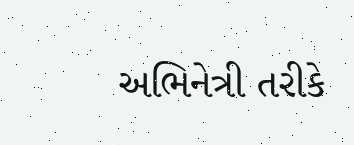અભિનેત્રી તરીકે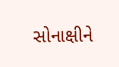સોનાક્ષીને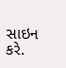સાઇન કરે.